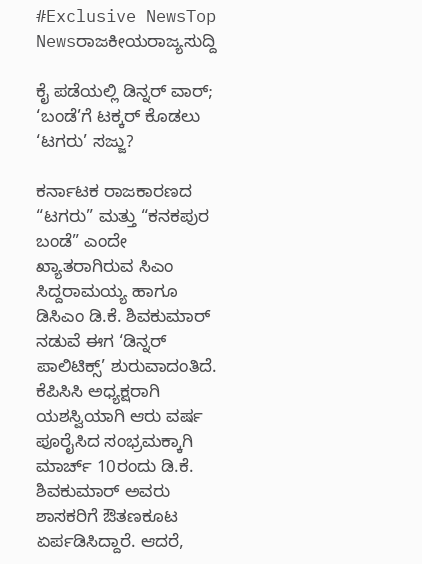#Exclusive NewsTop Newsರಾಜಕೀಯರಾಜ್ಯಸುದ್ದಿ

ಕೈ ಪಡೆಯಲ್ಲಿ ಡಿನ್ನರ್ ವಾರ್; ‘ಬಂಡೆ’ಗೆ ಟಕ್ಕರ್ ಕೊಡಲು ‘ಟಗರು’ ಸಜ್ಜು?

ಕರ್ನಾಟಕ ರಾಜಕಾರಣದ “ಟಗರು” ಮತ್ತು “ಕನಕಪುರ ಬಂಡೆ” ಎಂದೇ ಖ್ಯಾತರಾಗಿರುವ ಸಿಎಂ ಸಿದ್ದರಾಮಯ್ಯ ಹಾಗೂ ಡಿಸಿಎಂ ಡಿ.ಕೆ. ಶಿವಕುಮಾರ್ ನಡುವೆ ಈಗ ‘ಡಿನ್ನರ್ ಪಾಲಿಟಿಕ್ಸ್’ ಶುರುವಾದಂತಿದೆ. ಕೆಪಿಸಿಸಿ ಅಧ್ಯಕ್ಷರಾಗಿ ಯಶಸ್ವಿಯಾಗಿ ಆರು ವರ್ಷ ಪೂರೈಸಿದ ಸಂಭ್ರಮಕ್ಕಾಗಿ ಮಾರ್ಚ್ 10ರಂದು ಡಿ.ಕೆ. ಶಿವಕುಮಾರ್ ಅವರು ಶಾಸಕರಿಗೆ ಔತಣಕೂಟ ಏರ್ಪಡಿಸಿದ್ದಾರೆ. ಆದರೆ,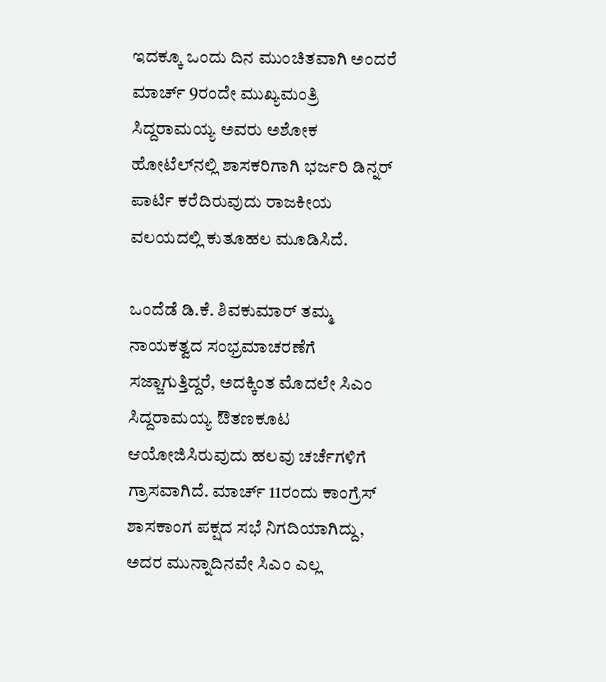ಇದಕ್ಕೂ ಒಂದು ದಿನ ಮುಂಚಿತವಾಗಿ ಅಂದರೆ ಮಾರ್ಚ್ 9ರಂದೇ ಮುಖ್ಯಮಂತ್ರಿ ಸಿದ್ದರಾಮಯ್ಯ ಅವರು ಅಶೋಕ ಹೋಟೆಲ್‌ನಲ್ಲಿ ಶಾಸಕರಿಗಾಗಿ ಭರ್ಜರಿ ಡಿನ್ನರ್ ಪಾರ್ಟಿ ಕರೆದಿರುವುದು ರಾಜಕೀಯ ವಲಯದಲ್ಲಿ ಕುತೂಹಲ ಮೂಡಿಸಿದೆ.

ಒಂದೆಡೆ ಡಿ.ಕೆ. ಶಿವಕುಮಾರ್ ತಮ್ಮ ನಾಯಕತ್ವದ ಸಂಭ್ರಮಾಚರಣೆಗೆ ಸಜ್ಜಾಗುತ್ತಿದ್ದರೆ, ಅದಕ್ಕಿಂತ ಮೊದಲೇ ಸಿಎಂ ಸಿದ್ದರಾಮಯ್ಯ ಔತಣಕೂಟ ಆಯೋಜಿಸಿರುವುದು ಹಲವು ಚರ್ಚೆಗಳಿಗೆ ಗ್ರಾಸವಾಗಿದೆ. ಮಾರ್ಚ್ 11ರಂದು ಕಾಂಗ್ರೆಸ್ ಶಾಸಕಾಂಗ ಪಕ್ಷದ ಸಭೆ ನಿಗದಿಯಾಗಿದ್ದು, ಅದರ ಮುನ್ನಾದಿನವೇ ಸಿಎಂ ಎಲ್ಲ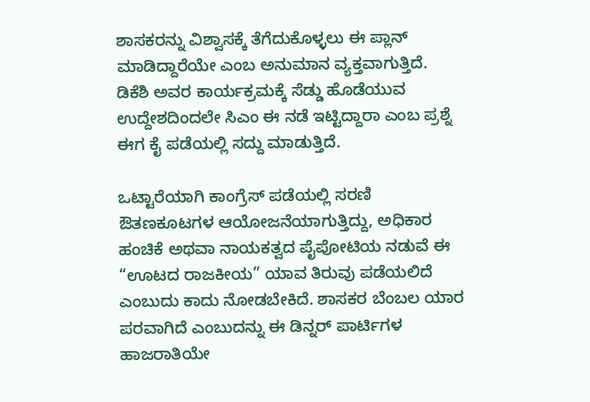ಶಾಸಕರನ್ನು ವಿಶ್ವಾಸಕ್ಕೆ ತೆಗೆದುಕೊಳ್ಳಲು ಈ ಪ್ಲಾನ್ ಮಾಡಿದ್ದಾರೆಯೇ ಎಂಬ ಅನುಮಾನ ವ್ಯಕ್ತವಾಗುತ್ತಿದೆ. ಡಿಕೆಶಿ ಅವರ ಕಾರ್ಯಕ್ರಮಕ್ಕೆ ಸೆಡ್ಡು ಹೊಡೆಯುವ ಉದ್ದೇಶದಿಂದಲೇ ಸಿಎಂ ಈ ನಡೆ ಇಟ್ಟಿದ್ದಾರಾ ಎಂಬ ಪ್ರಶ್ನೆ ಈಗ ಕೈ ಪಡೆಯಲ್ಲಿ ಸದ್ದು ಮಾಡುತ್ತಿದೆ.

ಒಟ್ಟಾರೆಯಾಗಿ ಕಾಂಗ್ರೆಸ್ ಪಡೆಯಲ್ಲಿ ಸರಣಿ ಔತಣಕೂಟಗಳ ಆಯೋಜನೆಯಾಗುತ್ತಿದ್ದು, ಅಧಿಕಾರ ಹಂಚಿಕೆ ಅಥವಾ ನಾಯಕತ್ವದ ಪೈಪೋಟಿಯ ನಡುವೆ ಈ “ಊಟದ ರಾಜಕೀಯ” ಯಾವ ತಿರುವು ಪಡೆಯಲಿದೆ ಎಂಬುದು ಕಾದು ನೋಡಬೇಕಿದೆ. ಶಾಸಕರ ಬೆಂಬಲ ಯಾರ ಪರವಾಗಿದೆ ಎಂಬುದನ್ನು ಈ ಡಿನ್ನರ್ ಪಾರ್ಟಿಗಳ ಹಾಜರಾತಿಯೇ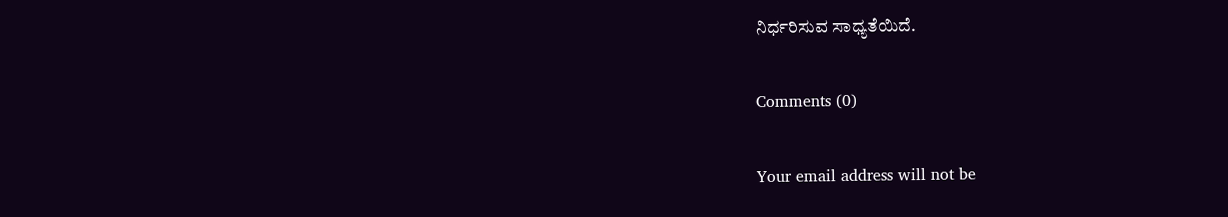ನಿರ್ಧರಿಸುವ ಸಾಧ್ಯತೆಯಿದೆ.

Comments (0)

Your email address will not be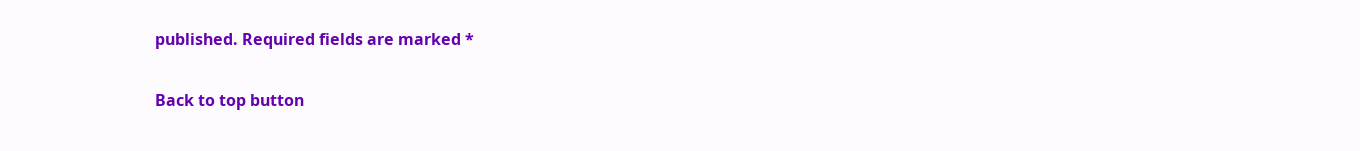published. Required fields are marked *

Back to top button